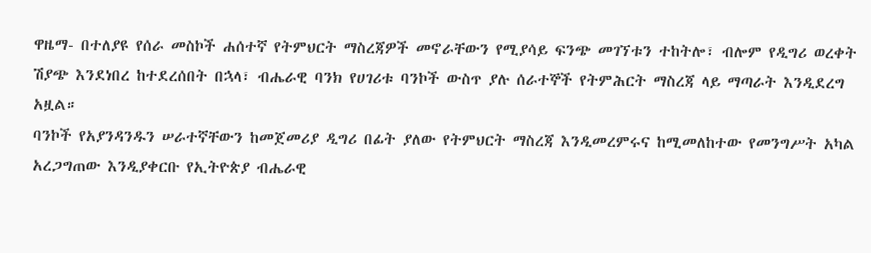ዋዜማ- በተለያዩ የሰራ መስኮች ሐሰተኛ የትምህርት ማስረጃዎች መኖራቸውን የሚያሳይ ፍንጭ መገኘቱን ተከትሎ፣ ብሎም የዲግሪ ወረቀት ሽያጭ እንደነበረ ከተደረሰበት በኋላ፣ ብሔራዊ ባንክ የሀገሪቱ ባንኮች ውስጥ ያሉ ሰራተኞች የትምሕርት ማስረጃ ላይ ማጣራት እንዲደረግ አዟል።
ባንኮች የአያንዳንዱን ሠራተኛቸውን ከመጀመሪያ ዲግሪ በፊት ያለው የትምህርት ማስረጃ እንዲመረምሩና ከሚመለከተው የመንግሥት አካል አረጋግጠው እንዲያቀርቡ የኢትዮጵያ ብሔራዊ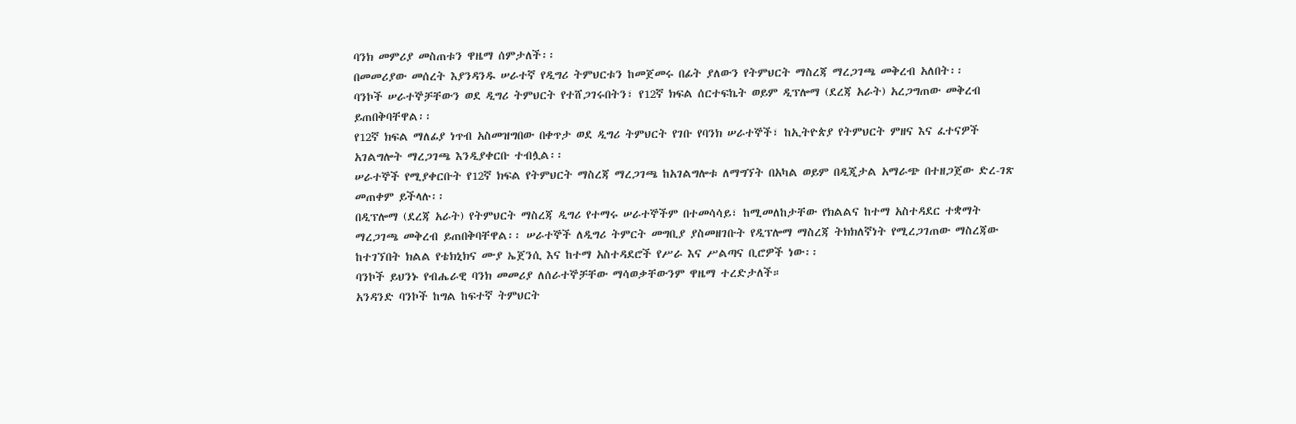ባንክ መምሪያ መስጠቱን ዋዜማ ሰምታለች፡፡
በመመሪያው መሰረት እያንዳንዱ ሠራተኛ የዲግሪ ትምህርቱን ከመጀመሩ በፊት ያለውን የትምህርት ማስረጃ ማረጋገጫ መቅረብ አለበት፡፡
ባንኮች ሠራተኞቻቸውን ወደ ዲግሪ ትምህርት የተሸጋገሩበትን፣ የ12ኛ ክፍል ሰርተፍኬት ወይም ዲፕሎማ (ደረጃ አራት) አረጋግጠው መቅረብ ይጠበቅባቸዋል፡፡
የ12ኛ ክፍል ማለፊያ ነጥብ አስመዝግበው በቀጥታ ወደ ዲግሪ ትምህርት የገቡ የባንክ ሠራተኞች፣ ከኢትዮጵያ የትምህርት ምዘና እና ፈተናዎች አገልግሎት ማረጋገጫ እንዲያቀርቡ ተብሏል፡፡
ሠራተኞች የሚያቀርቡት የ12ኛ ክፍል የትምህርት ማስረጃ ማረጋገጫ ከአገልግሎቱ ለማግኘት በአካል ወይም በዲጂታል አማራጭ በተዘጋጀው ድረ-ገጽ መጠቀም ይችላሉ፡፡
በዲፕሎማ (ደረጃ አራት) የትምህርት ማስረጃ ዲግሪ የተማሩ ሠራተኞችም በተመሳሳይ፣ ከሚመለከታቸው የክልልና ከተማ አስተዳደር ተቋማት ማረጋገጫ መቅረብ ይጠበቅባቸዋል፡፡ ሠራተኞች ለዲግሪ ትምርት መግቢያ ያስመዘገቡት የዲፕሎማ ማስረጃ ትክክለኛነት የሚረጋገጠው ማስረጃው ከተገኘበት ክልል የቴክኒክና ሙያ ኤጀንሲ እና ከተማ አስተዳደሮች የሥራ እና ሥልጣና ቢሮዎች ነው፡፡
ባንኮች ይህንኑ የብሔራዊ ባንክ መመሪያ ለሰራተኞቻቸው ማሳወቃቸውንም ዋዜማ ተረድታለች።
አንዳንድ ባንኮች ከግል ከፍተኛ ትምህርት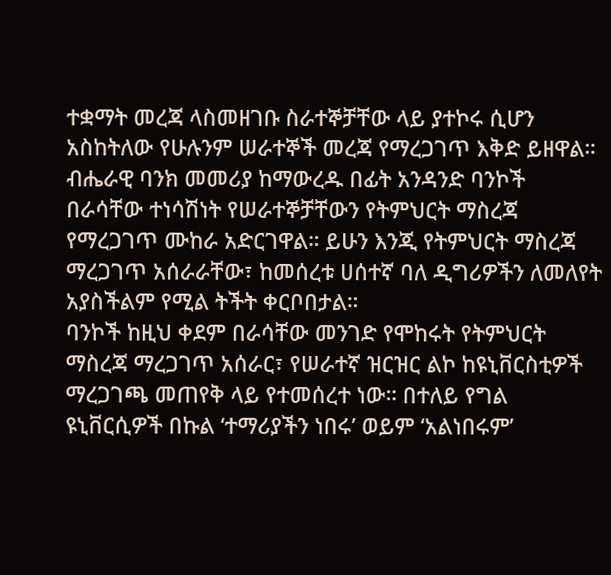ተቋማት መረጃ ላስመዘገቡ ስራተኞቻቸው ላይ ያተኮሩ ሲሆን አስከትለው የሁሉንም ሠራተኞች መረጃ የማረጋገጥ እቅድ ይዘዋል።
ብሔራዊ ባንክ መመሪያ ከማውረዱ በፊት አንዳንድ ባንኮች በራሳቸው ተነሳሽነት የሠራተኞቻቸውን የትምህርት ማስረጃ የማረጋገጥ ሙከራ አድርገዋል። ይሁን እንጂ የትምህርት ማስረጃ ማረጋገጥ አሰራራቸው፣ ከመሰረቱ ሀሰተኛ ባለ ዲግሪዎችን ለመለየት አያስችልም የሚል ትችት ቀርቦበታል።
ባንኮች ከዚህ ቀደም በራሳቸው መንገድ የሞከሩት የትምህርት ማስረጃ ማረጋገጥ አሰራር፣ የሠራተኛ ዝርዝር ልኮ ከዩኒቨርስቲዎች ማረጋገጫ መጠየቅ ላይ የተመሰረተ ነው። በተለይ የግል ዩኒቨርሲዎች በኩል ‘ተማሪያችን ነበሩ’ ወይም ‘አልነበሩም’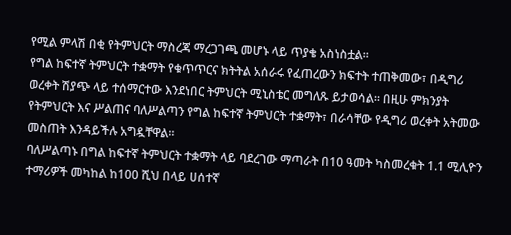የሚል ምላሽ በቂ የትምህርት ማስረጃ ማረጋገጫ መሆኑ ላይ ጥያቄ አስነስቷል።
የግል ከፍተኛ ትምህርት ተቋማት የቁጥጥርና ክትትል አሰራሩ የፈጠረውን ክፍተት ተጠቅመው፣ በዲግሪ ወረቀት ሽያጭ ላይ ተሰማርተው እንደነበር ትምህርት ሚኒስቴር መግለጹ ይታወሳል። በዚሁ ምክንያት የትምህርት እና ሥልጠና ባለሥልጣን የግል ከፍተኛ ትምህርት ተቋማት፣ በራሳቸው የዲግሪ ወረቀት አትመው መስጠት እንዳይችሉ አግዷቸዋል።
ባለሥልጣኑ በግል ከፍተኛ ትምህርት ተቋማት ላይ ባደረገው ማጣራት በ10 ዓመት ካስመረቁት 1.1 ሚሊዮን ተማሪዎች መካከል ከ100 ሺህ በላይ ሀሰተኛ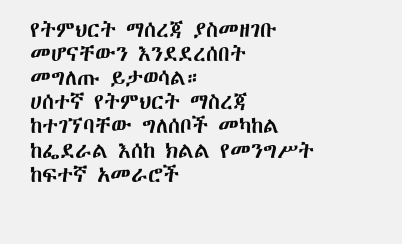የትምህርት ማሰረጃ ያስመዘገቡ መሆናቸውን እንደደረሰበት መግለጡ ይታወሳል።
ሀሰተኛ የትምህርት ማስረጃ ከተገኘባቸው ግለሰቦች መካከል ከፌደራል እሰከ ክልል የመንግሥት ከፍተኛ አመራሮች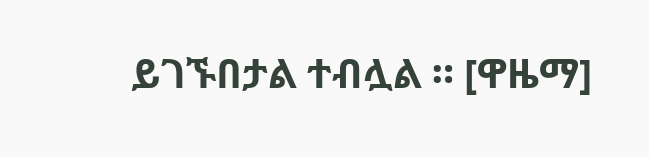ይገኙበታል ተብሏል ። [ዋዜማ]